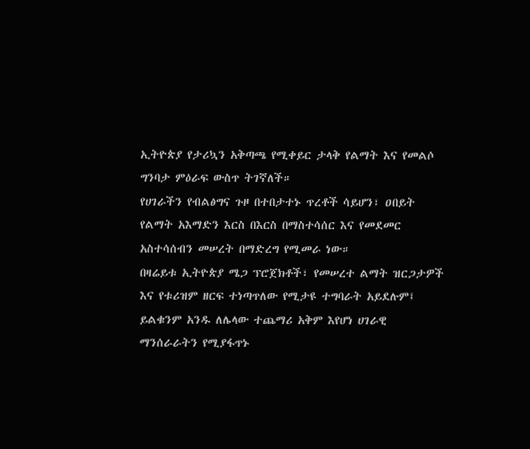ኢትዮጵያ የታሪኳን አቅጣጫ የሚቀይር ታላቅ የልማት እና የመልሶ ግንባታ ምዕራፍ ውስጥ ትገኛለች።
የሀገራችን የብልፅግና ጉዞ በተበታተኑ ጥረቶች ሳይሆን፣ ዐበይት የልማት አእማድን እርስ በእርስ በማስተሳሰር እና የመደመር አስተሳሰብን መሠረት በማድረግ የሚመራ ነው።
በዛሬይቱ ኢትዮጵያ ሜጋ ፕሮጀክቶች፣ የመሠረተ ልማት ዝርጋታዎች እና የቱሪዝም ዘርፍ ተነጣጥለው የሚታዩ ተግባራት አይደሉም፤ ይልቁንም አንዱ ለሌላው ተጨማሪ አቅም እየሆነ ሀገራዊ ማንሰራራትን የሚያፋጥኑ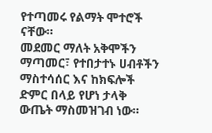የተጣመሩ የልማት ሞተሮች ናቸው።
መደመር ማለት አቅሞችን ማጣመር፣ የተበታተኑ ሀብቶችን ማስተሳሰር እና ከክፍሎች ድምር በላይ የሆነ ታላቅ ውጤት ማስመዝገብ ነው።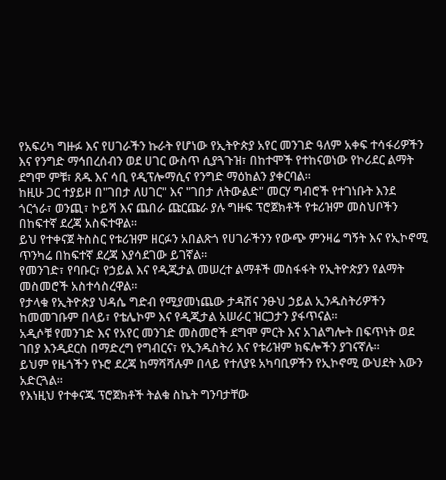የአፍሪካ ግዙፉ እና የሀገራችን ኩራት የሆነው የኢትዮጵያ አየር መንገድ ዓለም አቀፍ ተሳፋሪዎችን እና የንግድ ማኅበረሰብን ወደ ሀገር ውስጥ ሲያጓጉዝ፣ በከተሞች የተከናወነው የኮሪደር ልማት ደግሞ ምቹ፣ ጸዱ እና ሳቢ የዲፕሎማሲና የንግድ ማዕከልን ያቀርባል።
ከዚሁ ጋር ተያይዞ በ"ገበታ ለሀገር" እና "ገበታ ለትውልድ" መርሃ ግብሮች የተገነቡት እንደ ጎርጎራ፣ ወንጪ፣ ኮይሻ እና ጨበራ ጩርጩራ ያሉ ግዙፍ ፕሮጀክቶች የቱሪዝም መስህቦችን በከፍተኛ ደረጃ አስፍተዋል።
ይህ የተቀናጀ ትስስር የቱሪዝም ዘርፉን አበልጽጎ የሀገራችንን የውጭ ምንዛሬ ግኝት እና የኢኮኖሚ ጥንካሬ በከፍተኛ ደረጃ እያሳደገው ይገኛል።
የመንገድ፣ የባቡር፣ የኃይል እና የዲጂታል መሠረተ ልማቶች መስፋፋት የኢትዮጵያን የልማት መስመሮች አስተሳስረዋል።
የታላቁ የኢትዮጵያ ህዳሴ ግድብ የሚያመነጨው ታዳሽና ንፁህ ኃይል ኢንዱስትሪዎችን ከመመገቡም በላይ፣ የቴሌኮም እና የዲጂታል አሠራር ዝርጋታን ያፋጥናል።
አዲሶቹ የመንገድ እና የአየር መንገድ መስመሮች ደግሞ ምርት እና አገልግሎት በፍጥነት ወደ ገበያ እንዲደርስ በማድረግ የግብርና፣ የኢንዱስትሪ እና የቱሪዝም ክፍሎችን ያገናኛሉ።
ይህም የዜጎችን የኑሮ ደረጃ ከማሻሻሉም በላይ የተለያዩ አካባቢዎችን የኢኮኖሚ ውህደት እውን አድርጓል።
የእነዚህ የተቀናጁ ፕሮጀክቶች ትልቁ ስኬት ግንባታቸው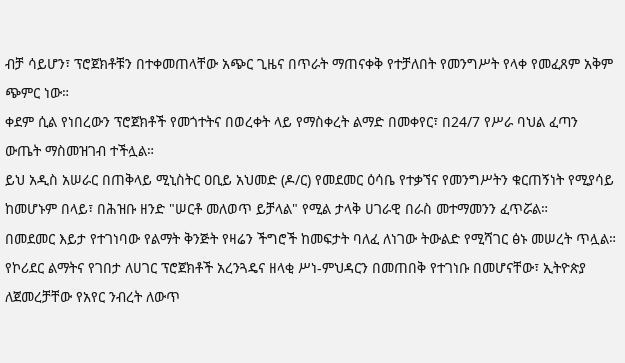ብቻ ሳይሆን፣ ፕሮጀክቶቹን በተቀመጠላቸው አጭር ጊዜና በጥራት ማጠናቀቅ የተቻለበት የመንግሥት የላቀ የመፈጸም አቅም ጭምር ነው።
ቀደም ሲል የነበረውን ፕሮጀክቶች የመጎተትና በወረቀት ላይ የማስቀረት ልማድ በመቀየር፣ በ24/7 የሥራ ባህል ፈጣን ውጤት ማስመዝገብ ተችሏል።
ይህ አዲስ አሠራር በጠቅላይ ሚኒስትር ዐቢይ አህመድ (ዶ/ር) የመደመር ዕሳቤ የተቃኘና የመንግሥትን ቁርጠኝነት የሚያሳይ ከመሆኑም በላይ፣ በሕዝቡ ዘንድ "ሠርቶ መለወጥ ይቻላል" የሚል ታላቅ ሀገራዊ በራስ መተማመንን ፈጥሯል።
በመደመር እይታ የተገነባው የልማት ቅንጅት የዛሬን ችግሮች ከመፍታት ባለፈ ለነገው ትውልድ የሚሻገር ፅኑ መሠረት ጥሏል።
የኮሪደር ልማትና የገበታ ለሀገር ፕሮጀክቶች አረንጓዴና ዘላቂ ሥነ-ምህዳርን በመጠበቅ የተገነቡ በመሆናቸው፣ ኢትዮጵያ ለጀመረቻቸው የአየር ንብረት ለውጥ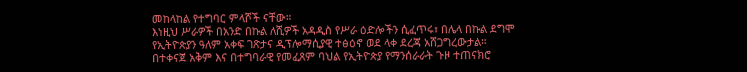መከላከል የተግባር ምላሾች ናቸው።
እነዚህ ሥራዎች በአንድ በኩል ለሺዎች አዳዲስ የሥራ ዕድሎችን ሲፈጥሩ፣ በሌላ በኩል ደግሞ የኢትዮጵያን ዓለም አቀፍ ገጽታና ዲፕሎማሲያዊ ተፅዕኖ ወደ ላቀ ደረጃ አሸጋግረውታል።
በተቀናጀ አቅም እና በተግባራዊ የመፈጸም ባህል የኢትዮጵያ የማንሰራራት ጉዞ ተጠናክሮ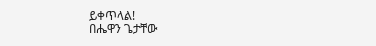ይቀጥላል!
በሔዋን ጌታቸው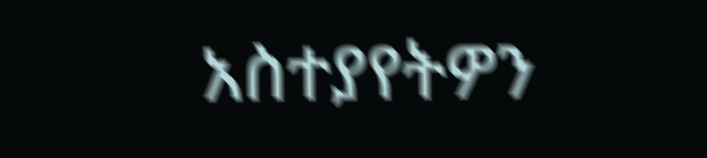አስተያየትዎን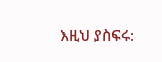እዚህ ያስፍሩ: